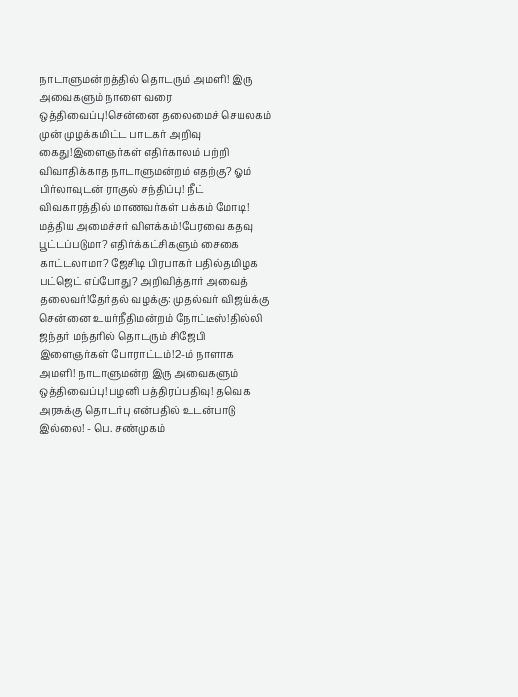நாடாளுமன்றத்தில் தொடரும் அமளி! இரு அவைகளும் நாளை வரை ஒத்திவைப்பு!சென்னை தலைமைச் செயலகம் முன் முழக்கமிட்ட பாடகர் அறிவு கைது!இளைஞர்கள் எதிர்காலம் பற்றி விவாதிக்காத நாடாளுமன்றம் எதற்கு? ஓம் பிர்லாவுடன் ராகுல் சந்திப்பு! நீட் விவகாரத்தில் மாணவர்கள் பக்கம் மோடி! மத்திய அமைச்சர் விளக்கம்!பேரவை கதவு பூட்டப்படுமா? எதிர்க்கட்சிகளும் சைகை காட்டலாமா? ஜேசிடி பிரபாகர் பதில்தமிழக பட்ஜெட் எப்போது? அறிவித்தார் அவைத் தலைவர்!தேர்தல் வழக்கு: முதல்வர் விஜய்க்கு சென்னை உயர்நீதிமன்றம் நோட்டீஸ்!தில்லி ஜந்தர் மந்தரில் தொடரும் சிஜேபி இளைஞர்கள் போராட்டம்!2-ம் நாளாக அமளி! நாடாளுமன்ற இரு அவைகளும் ஒத்திவைப்பு!பழனி பத்திரப்பதிவு! தவெக அரசுக்கு தொடர்பு என்பதில் உடன்பாடு இல்லை! - பெ. சண்முகம்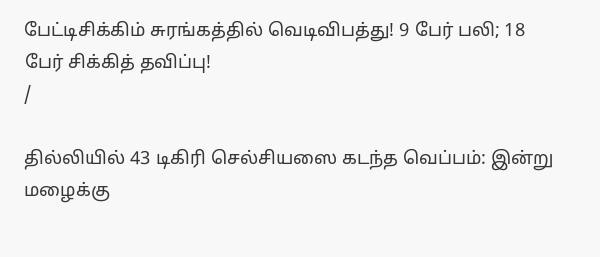பேட்டிசிக்கிம் சுரங்கத்தில் வெடிவிபத்து! 9 பேர் பலி; 18 பேர் சிக்கித் தவிப்பு!
/

தில்லியில் 43 டிகிரி செல்சியஸை கடந்த வெப்பம்: இன்று மழைக்கு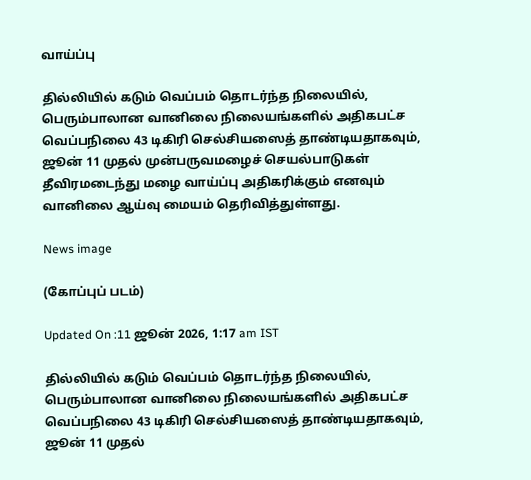வாய்ப்பு

தில்லியில் கடும் வெப்பம் தொடர்ந்த நிலையில், பெரும்பாலான வானிலை நிலையங்களில் அதிகபட்ச வெப்பநிலை 43 டிகிரி செல்சியஸைத் தாண்டியதாகவும், ஜூன் 11 முதல் முன்பருவமழைச் செயல்பாடுகள் தீவிரமடைந்து மழை வாய்ப்பு அதிகரிக்கும் எனவும் வானிலை ஆய்வு மையம் தெரிவித்துள்ளது.

News image

(கோப்புப் படம்)

Updated On :11 ஜூன் 2026, 1:17 am IST

தில்லியில் கடும் வெப்பம் தொடர்ந்த நிலையில், பெரும்பாலான வானிலை நிலையங்களில் அதிகபட்ச வெப்பநிலை 43 டிகிரி செல்சியஸைத் தாண்டியதாகவும், ஜூன் 11 முதல்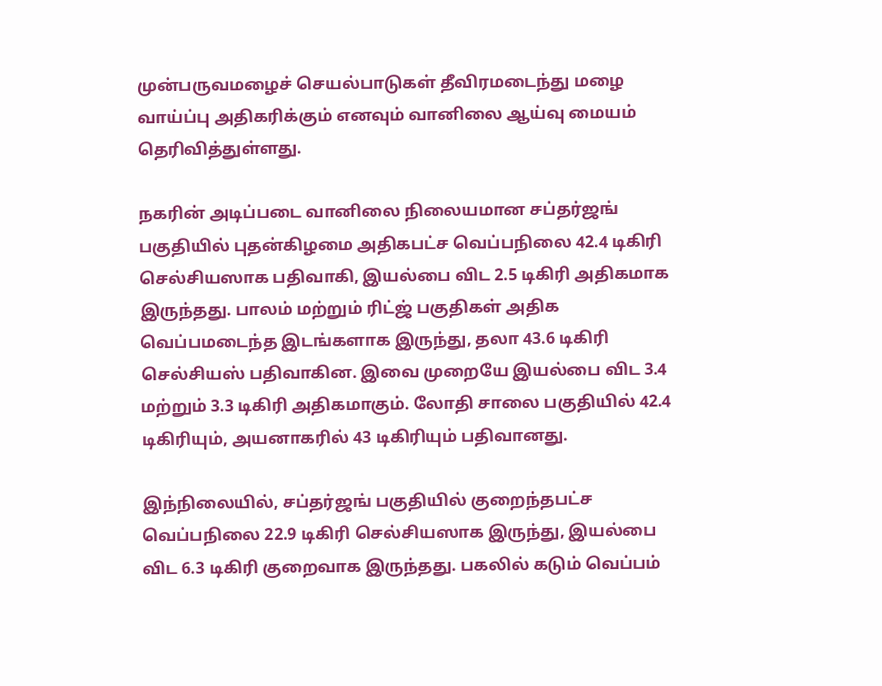முன்பருவமழைச் செயல்பாடுகள் தீவிரமடைந்து மழை வாய்ப்பு அதிகரிக்கும் எனவும் வானிலை ஆய்வு மையம் தெரிவித்துள்ளது.

நகரின் அடிப்படை வானிலை நிலையமான சப்தர்ஜங் பகுதியில் புதன்கிழமை அதிகபட்ச வெப்பநிலை 42.4 டிகிரி செல்சியஸாக பதிவாகி, இயல்பை விட 2.5 டிகிரி அதிகமாக இருந்தது. பாலம் மற்றும் ரிட்ஜ் பகுதிகள் அதிக வெப்பமடைந்த இடங்களாக இருந்து, தலா 43.6 டிகிரி செல்சியஸ் பதிவாகின. இவை முறையே இயல்பை விட 3.4 மற்றும் 3.3 டிகிரி அதிகமாகும். லோதி சாலை பகுதியில் 42.4 டிகிரியும், அயனாகரில் 43 டிகிரியும் பதிவானது.

இந்நிலையில், சப்தர்ஜங் பகுதியில் குறைந்தபட்ச வெப்பநிலை 22.9 டிகிரி செல்சியஸாக இருந்து, இயல்பை விட 6.3 டிகிரி குறைவாக இருந்தது. பகலில் கடும் வெப்பம்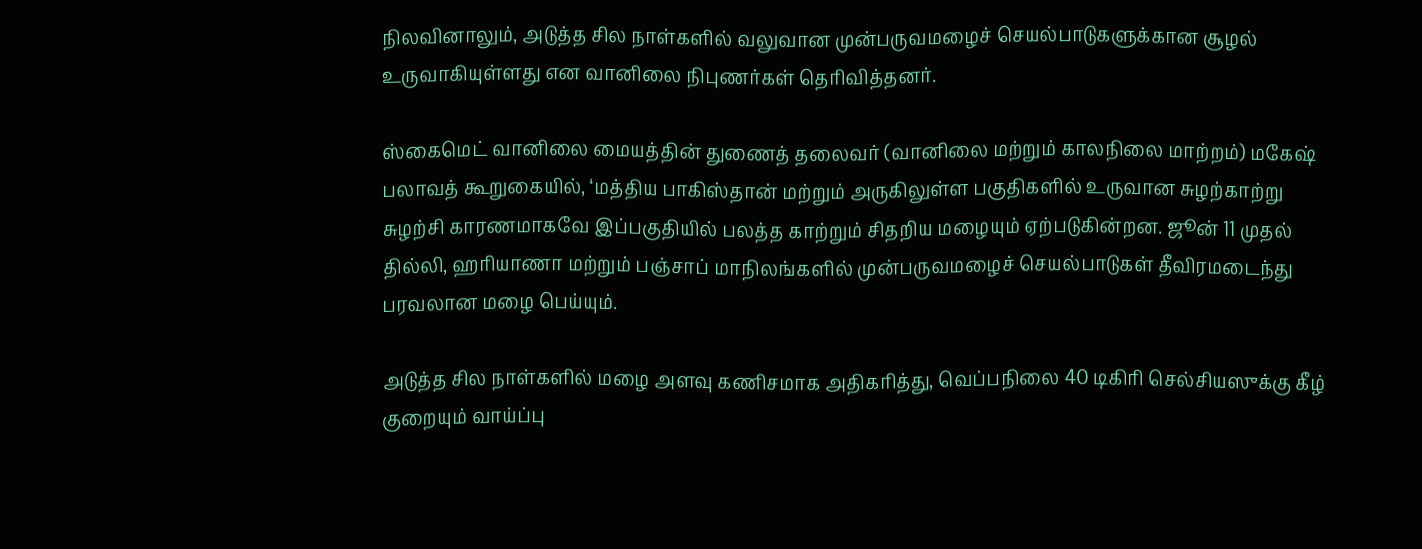நிலவினாலும், அடுத்த சில நாள்களில் வலுவான முன்பருவமழைச் செயல்பாடுகளுக்கான சூழல் உருவாகியுள்ளது என வானிலை நிபுணர்கள் தெரிவித்தனர்.

ஸ்கைமெட் வானிலை மையத்தின் துணைத் தலைவர் (வானிலை மற்றும் காலநிலை மாற்றம்) மகேஷ் பலாவத் கூறுகையில், ‘மத்திய பாகிஸ்தான் மற்றும் அருகிலுள்ள பகுதிகளில் உருவான சுழற்காற்று சுழற்சி காரணமாகவே இப்பகுதியில் பலத்த காற்றும் சிதறிய மழையும் ஏற்படுகின்றன. ஜூன் 11 முதல் தில்லி, ஹரியாணா மற்றும் பஞ்சாப் மாநிலங்களில் முன்பருவமழைச் செயல்பாடுகள் தீவிரமடைந்து பரவலான மழை பெய்யும்.

அடுத்த சில நாள்களில் மழை அளவு கணிசமாக அதிகரித்து, வெப்பநிலை 40 டிகிரி செல்சியஸுக்கு கீழ் குறையும் வாய்ப்பு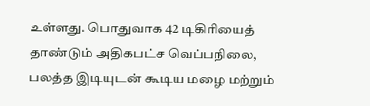உள்ளது. பொதுவாக 42 டிகிரியைத் தாண்டும் அதிகபட்ச வெப்பநிலை, பலத்த இடியுடன் கூடிய மழை மற்றும்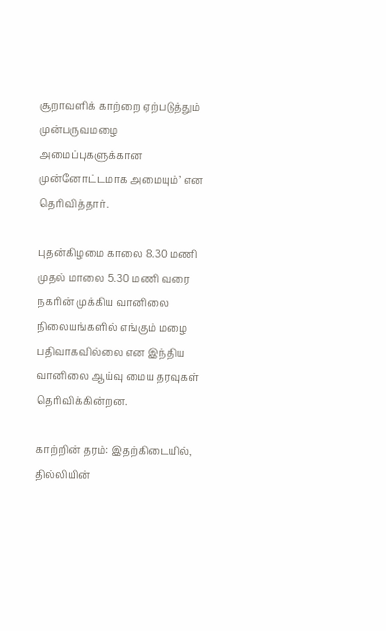சூறாவளிக் காற்றை ஏற்படுத்தும் முன்பருவமழை அமைப்புகளுக்கான முன்னோட்டமாக அமையும்’ என தெரிவித்தார்.

புதன்கிழமை காலை 8.30 மணி முதல் மாலை 5.30 மணி வரை நகரின் முக்கிய வானிலை நிலையங்களில் எங்கும் மழை பதிவாகவில்லை என இந்திய வானிலை ஆய்வு மைய தரவுகள் தெரிவிக்கின்றன.

காற்றின் தரம்: இதற்கிடையில், தில்லியின்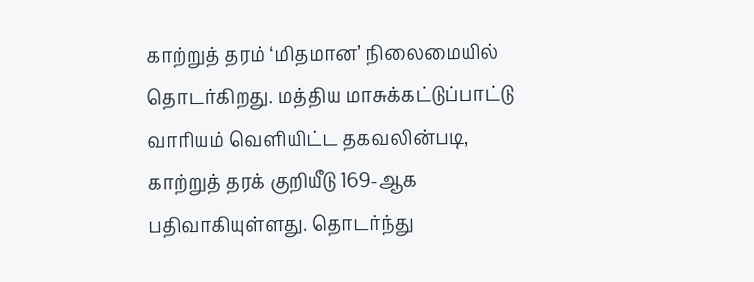காற்றுத் தரம் ‘மிதமான’ நிலைமையில் தொடர்கிறது. மத்திய மாசுக்கட்டுப்பாட்டு வாரியம் வெளியிட்ட தகவலின்படி, காற்றுத் தரக் குறியீடு 169-ஆக பதிவாகியுள்ளது. தொடர்ந்து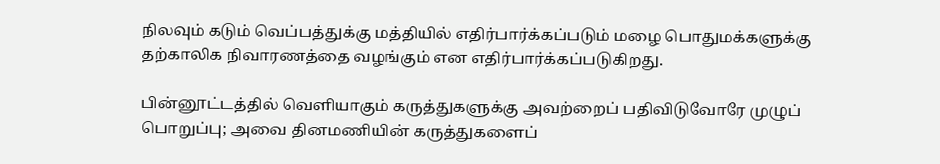நிலவும் கடும் வெப்பத்துக்கு மத்தியில் எதிர்பார்க்கப்படும் மழை பொதுமக்களுக்கு தற்காலிக நிவாரணத்தை வழங்கும் என எதிர்பார்க்கப்படுகிறது.

பின்னூட்டத்தில் வெளியாகும் கருத்துகளுக்கு அவற்றைப் பதிவிடுவோரே முழுப் பொறுப்பு; அவை தினமணியின் கருத்துகளைப்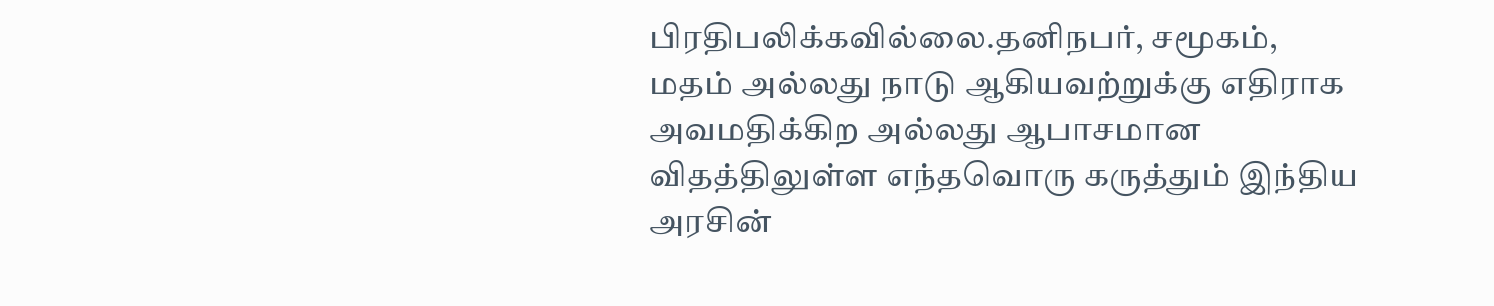பிரதிபலிக்கவில்லை.தனிநபர், சமூகம், மதம் அல்லது நாடு ஆகியவற்றுக்கு எதிராக அவமதிக்கிற அல்லது ஆபாசமான விதத்திலுள்ள எந்தவொரு கருத்தும் இந்திய அரசின்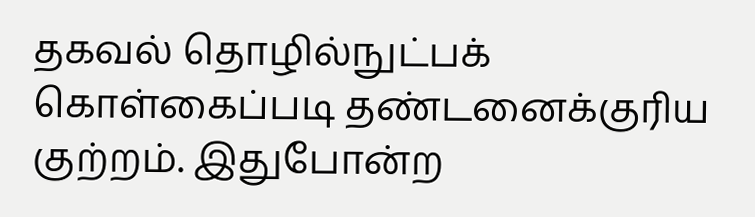தகவல் தொழில்நுட்பக் கொள்கைப்படி தண்டனைக்குரிய குற்றம். இதுபோன்ற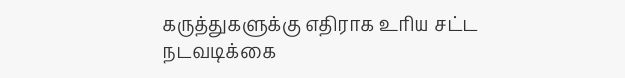கருத்துகளுக்கு எதிராக உரிய சட்ட நடவடிக்கை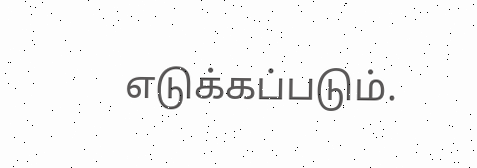எடுக்கப்படும்.